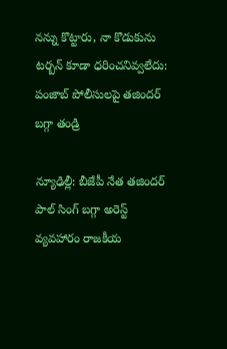నన్ను కొట్టారు, నా కొడుకును టర్బన్ కూడా ధరించనివ్వలేదు: పంజాబ్ పోలీసులపై తజిందర్ బగ్గా తండ్రి

న్యూఢిల్లీ: బీజేపీ నేత తజిందర్ పాల్ సింగ్ బగ్గా అరెస్ట్ వ్యవహారం రాజకీయ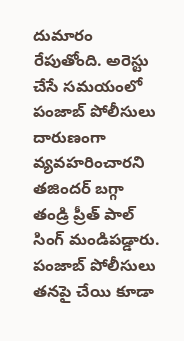దుమారం రేపుతోంది. అరెస్టు చేసే సమయంలో పంజాబ్ పోలీసులు దారుణంగా వ్యవహరించారని తజిందర్ బగ్గా తండ్రి ప్రీత్ పాల్ సింగ్ మండిపడ్డారు. పంజాబ్ పోలీసులు తనపై చేయి కూడా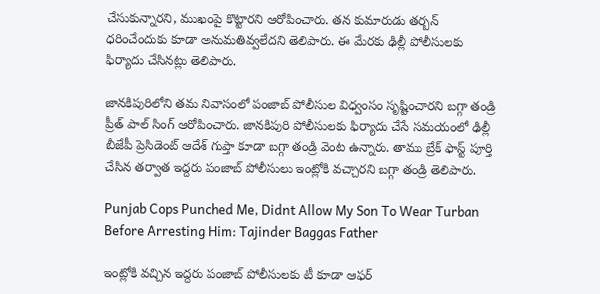చేసుకున్నారని, ముఖంపై కొట్టారని ఆరోపించారు. తన కుమారుడు తర్బన్ ధరించేందుకు కూడా అనుమతివ్వలేదని తెలిపారు. ఈ మేరకు ఢిల్లీ పోలీసులకు ఫిర్యాదు చేసినట్లు తెలిపారు.

జానకిపురిలోని తమ నివాసంలో పంజాబ్ పోలీసుల విధ్వంసం సృష్టించారని బగ్గా తండ్రి ప్రీత్ పాల్ సింగ్ ఆరోపించారు. జానకిపురి పోలీసులకు ఫిర్యాదు చేసే సమయంలో ఢిల్లీ బీజేపీ ప్రెసిడెంట్ ఆదేశ్ గుప్తా కూడా బగ్గా తండ్రి వెంట ఉన్నారు. తాము బ్రేక్ ఫాస్ట్ పూర్తి చేసిన తర్వాత ఇద్దరు పంజాబ్ పోలీసులు ఇంట్లోకి వచ్చారని బగ్గా తండ్రి తెలిపారు.

Punjab Cops Punched Me, Didnt Allow My Son To Wear Turban Before Arresting Him: Tajinder Baggas Father

ఇంట్లోకి వచ్చిన ఇద్దరు పంజాబ్ పోలీసులకు టీ కూడా ఆఫర్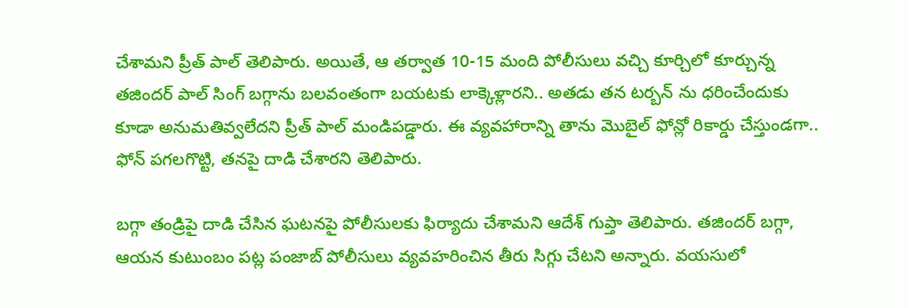చేశామని ప్రీత్ పాల్ తెలిపారు. అయితే, ఆ తర్వాత 10-15 మంది పోలీసులు వచ్చి కూర్చిలో కూర్చున్న తజిందర్ పాల్ సింగ్ బగ్గాను బలవంతంగా బయటకు లాక్కెళ్లారని.. అతడు తన టర్బన్ ను ధరించేందుకు కూడా అనుమతివ్వలేదని ప్రీత్ పాల్ మండిపడ్డారు. ఈ వ్యవహారాన్ని తాను మొబైల్ ఫోన్లో రికార్డు చేస్తుండగా.. ఫోన్ పగలగొట్టి, తనపై దాడి చేశారని తెలిపారు.

బగ్గా తండ్రిపై దాడి చేసిన ఘటనపై పోలీసులకు ఫిర్యాదు చేశామని ఆదేశ్ గుప్తా తెలిపారు. తజిందర్ బగ్గా, ఆయన కుటుంబం పట్ల పంజాబ్ పోలీసులు వ్యవహరించిన తీరు సిగ్గు చేటని అన్నారు. వయసులో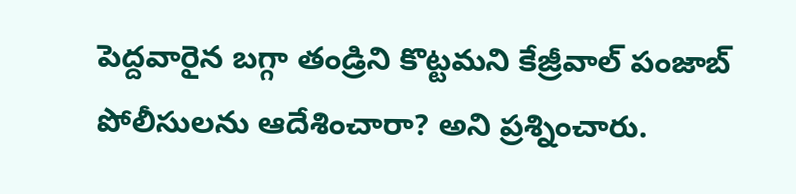పెద్దవారైన బగ్గా తండ్రిని కొట్టమని కేజ్రీవాల్ పంజాబ్ పోలీసులను ఆదేశించారా? అని ప్రశ్నించారు.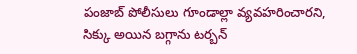పంజాబ్ పోలీసులు గూండాల్లా వ్యవహరించారని, సిక్కు అయిన బగ్గాను టర్బన్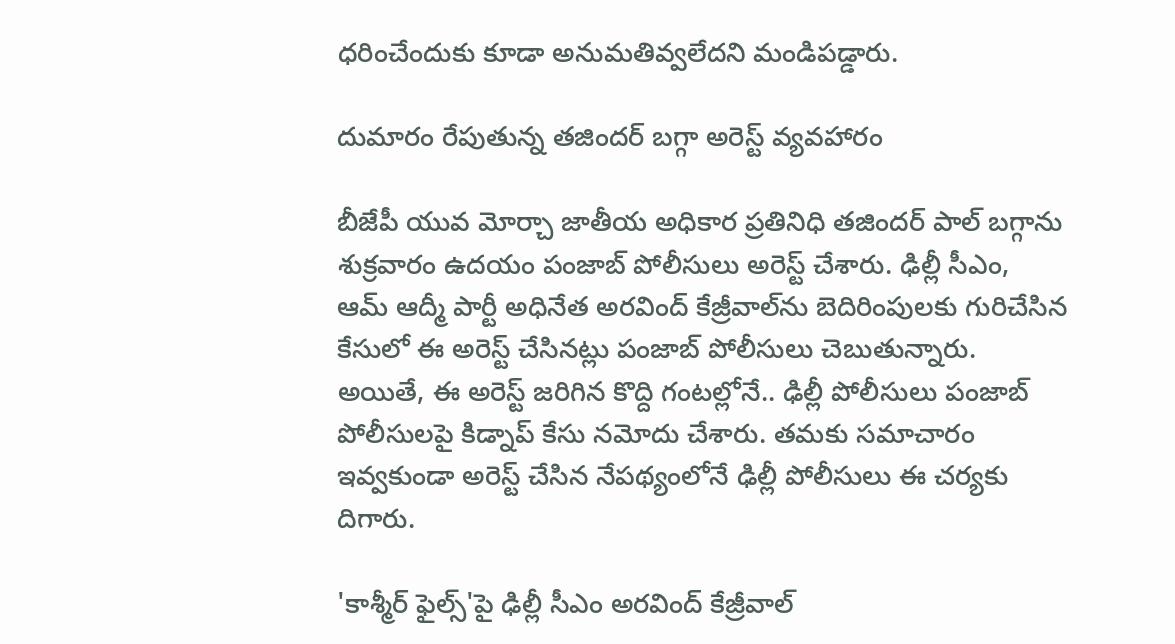ధరించేందుకు కూడా అనుమతివ్వలేదని మండిపడ్డారు.

దుమారం రేపుతున్న తజిందర్ బగ్గా అరెస్ట్ వ్యవహారం

బీజేపీ యువ మోర్చా జాతీయ అధికార ప్రతినిధి తజిందర్ పాల్ బగ్గాను శుక్రవారం ఉదయం పంజాబ్ పోలీసులు అరెస్ట్ చేశారు. ఢిల్లీ సీఎం, ఆమ్ ఆద్మీ పార్టీ అధినేత అరవింద్ కేజ్రీవాల్‌ను బెదిరింపులకు గురిచేసిన కేసులో ఈ అరెస్ట్ చేసినట్లు పంజాబ్ పోలీసులు చెబుతున్నారు. అయితే, ఈ అరెస్ట్ జరిగిన కొద్ది గంటల్లోనే.. ఢిల్లీ పోలీసులు పంజాబ్ పోలీసులపై కిడ్నాప్ కేసు నమోదు చేశారు. తమకు సమాచారం ఇవ్వకుండా అరెస్ట్ చేసిన నేపథ్యంలోనే ఢిల్లీ పోలీసులు ఈ చర్యకు దిగారు.

'కాశ్మీర్ ఫైల్స్‌'పై ఢిల్లీ సీఎం అరవింద్ కేజ్రీవాల్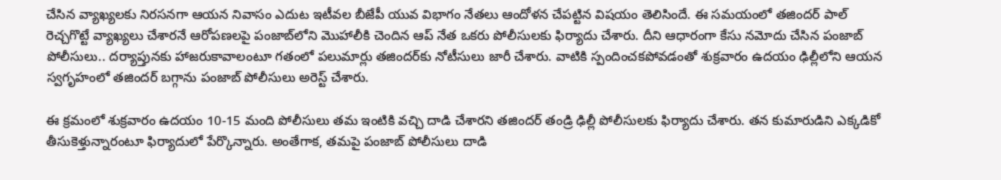చేసిన వ్యాఖ్యలకు నిరసనగా ఆయన నివాసం ఎదుట ఇటీవల బీజేపీ యువ విభాగం నేతలు ఆందోళన చేపట్టిన విషయం తెలిసిందే. ఈ సమయంలో తజిందర్ పాల్ రెచ్చగొట్టే వ్యాఖ్యలు చేశారనే ఆరోపణలపై పంజాబ్‌లోని మొహాలీకి చెందిన ఆప్ నేత ఒకరు పోలీసులకు ఫిర్యాదు చేశారు. దీని ఆధారంగా కేసు నమోదు చేసిన పంజాబ్ పోలీసులు.. దర్యాప్తునకు హాజరుకావాలంటూ గతంలో పలుమార్లు తజిందర్‌కు నోటీసులు జారీ చేశారు. వాటికి స్పందించకపోవడంతో శుక్రవారం ఉదయం ఢిల్లీలోని ఆయన స్వగృహంలో తజిందర్ బగ్గాను పంజాబ్ పోలీసులు అరెస్ట్ చేశారు.

ఈ క్రమంలో శుక్రవారం ఉదయం 10-15 మంది పోలీసులు తమ ఇంటికి వచ్చి దాడి చేశారని తజిందర్ తండ్రి ఢిల్లీ పోలీసులకు ఫిర్యాదు చేశారు. తన కుమారుడిని ఎక్కడికో తీసుకెళ్తున్నారంటూ ఫిర్యాదులో పేర్కొన్నారు. అంతేగాక, తమపై పంజాబ్ పోలీసులు దాడి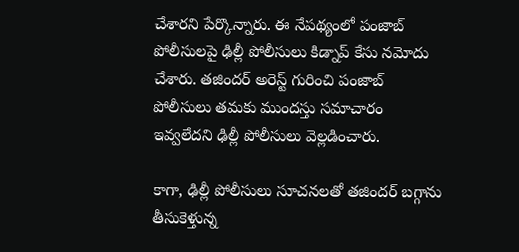చేశారని పేర్కొన్నారు. ఈ నేపథ్యంలో పంజాబ్ పోలీసులపై ఢిల్లీ పోలీసులు కిడ్నాప్ కేసు నమోదు చేశారు. తజిందర్ అరెస్ట్ గురించి పంజాబ్ పోలీసులు తమకు ముందస్తు సమాచారం ఇవ్వలేదని ఢిల్లీ పోలీసులు వెల్లడించారు.

కాగా, ఢిల్లీ పోలీసులు సూచనలతో తజిందర్ బగ్గాను తీసుకెళ్తున్న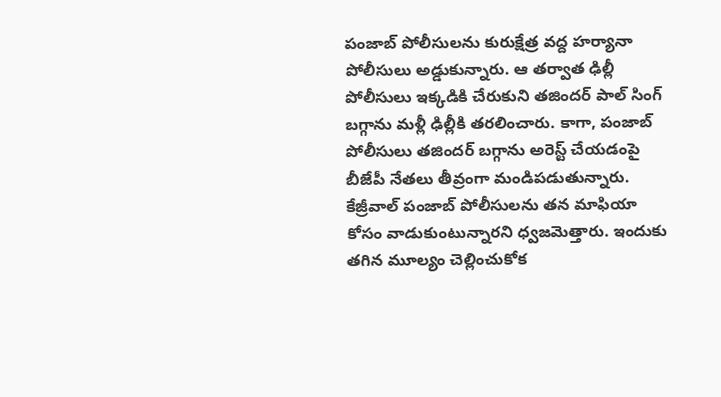పంజాబ్ పోలీసులను కురుక్షేత్ర వద్ద హర్యానా పోలీసులు అడ్డుకున్నారు. ఆ తర్వాత ఢిల్లీ పోలీసులు ఇక్కడికి చేరుకుని తజిందర్ పాల్ సింగ్ బగ్గాను మళ్లీ ఢిల్లీకి తరలించారు. కాగా, పంజాబ్ పోలీసులు తజిందర్ బగ్గాను అరెస్ట్ చేయడంపై బీజేపీ నేతలు తీవ్రంగా మండిపడుతున్నారు. కేజ్రీవాల్ పంజాబ్ పోలీసులను తన మాఫియా కోసం వాడుకుంటున్నారని ధ్వజమెత్తారు. ఇందుకు తగిన మూల్యం చెల్లించుకోక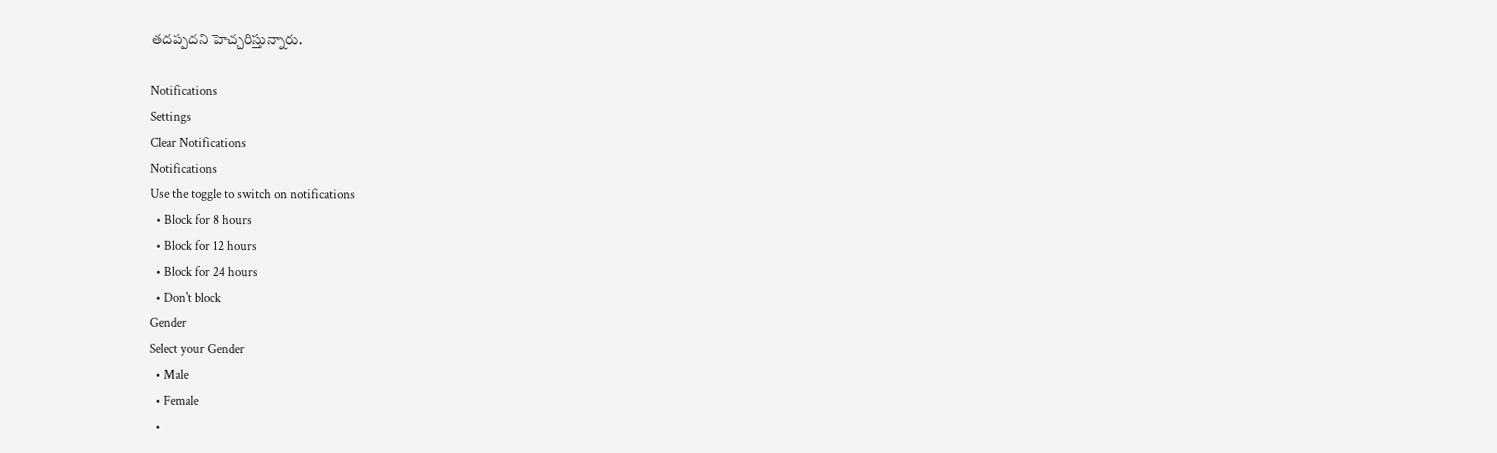తదప్పదని హెచ్చరిస్తున్నారు.

Notifications
Settings
Clear Notifications
Notifications
Use the toggle to switch on notifications
  • Block for 8 hours
  • Block for 12 hours
  • Block for 24 hours
  • Don't block
Gender
Select your Gender
  • Male
  • Female
  •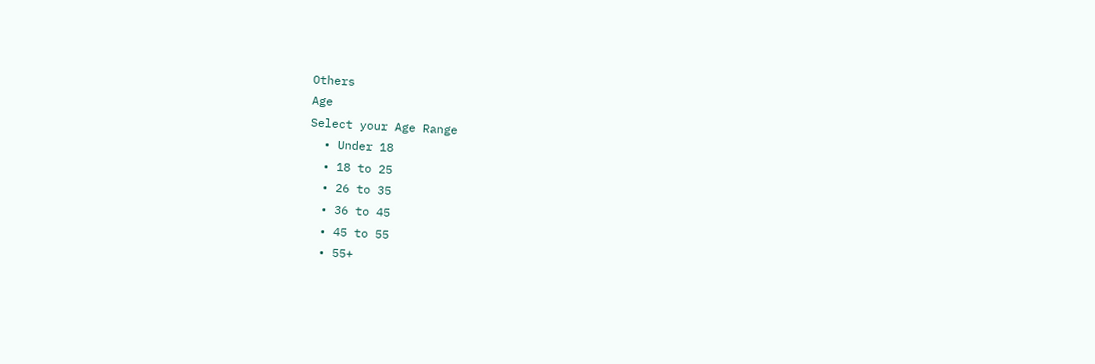Others
Age
Select your Age Range
  • Under 18
  • 18 to 25
  • 26 to 35
  • 36 to 45
  • 45 to 55
  • 55+